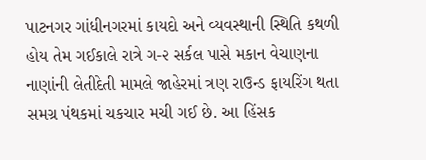પાટનગર ગાંધીનગરમાં કાયદો અને વ્યવસ્થાની સ્થિતિ કથળી હોય તેમ ગઈકાલે રાત્રે ગ-૨ સર્કલ પાસે મકાન વેચાણના નાણાંની લેતીદેતી મામલે જાહેરમાં ત્રણ રાઉન્ડ ફાયરિંગ થતા સમગ્ર પંથકમાં ચકચાર મચી ગઈ છે. આ હિંસક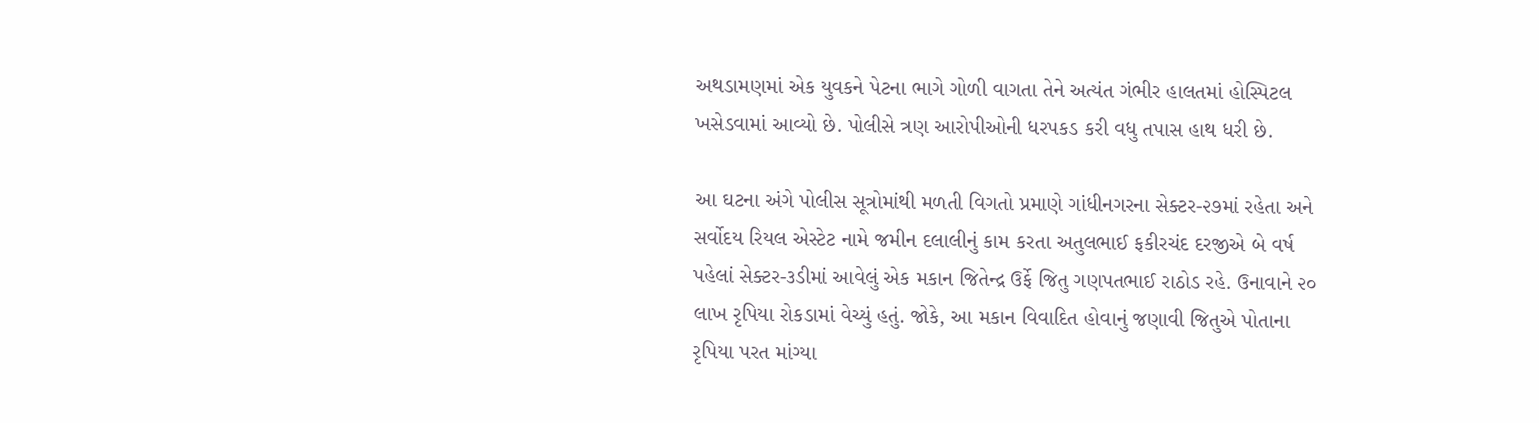અથડામણમાં એક યુવકને પેટના ભાગે ગોળી વાગતા તેને અત્યંત ગંભીર હાલતમાં હોસ્પિટલ ખસેડવામાં આવ્યો છે. પોલીસે ત્રણ આરોપીઓની ધરપકડ કરી વધુ તપાસ હાથ ધરી છે.

આ ઘટના અંગે પોલીસ સૂત્રોમાંથી મળતી વિગતો પ્રમાણે ગાંધીનગરના સેક્ટર-૨૭માં રહેતા અને સર્વોદય રિયલ એસ્ટેટ નામે જમીન દલાલીનું કામ કરતા અતુલભાઈ ફકીરચંદ દરજીએ બે વર્ષ પહેલાં સેક્ટર-૩ડીમાં આવેલું એક મકાન જિતેન્દ્ર ઉર્ફે જિતુ ગણપતભાઈ રાઠોડ રહે. ઉનાવાને ૨૦ લાખ રૃપિયા રોકડામાં વેચ્યું હતું. જોકે, આ મકાન વિવાદિત હોવાનું જણાવી જિતુએ પોતાના રૃપિયા પરત માંગ્યા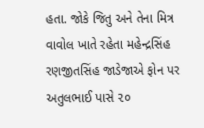હતા. જોકે જિતુ અને તેના મિત્ર વાવોલ ખાતે રહેતા મહેન્દ્રસિંહ રણજીતસિંહ જાડેજાએ ફોન પર અતુલભાઈ પાસે ૨૦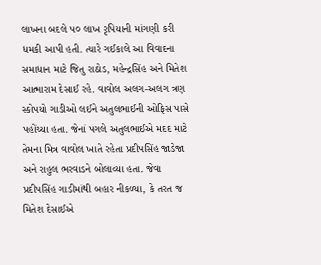લાખના બદલે ૫૦ લાખ રૃપિયાની માંગણી કરી ધમકી આપી હતી. ત્યારે ગઈકાલે આ વિવાદના સમાધાન માટે જિતુ રાઠોડ, મહેન્દ્રસિંહ અને મિતેશ આત્મારામ દેસાઈ રહે. વાવોલ અલગ-અલગ ત્રણ સ્કોપયો ગાડીઓ લઈને અતુલભાઈની ઓફિસ પાસે પહોંચ્યા હતા. જેનાં પગલે અતુલભાઈએ મદદ માટે તેમના મિત્ર વાવોલ ખાતે રહેતા પ્રદીપસિંહ જાડેજા અને રાહુલ ભરવાડને બોલાવ્યા હતા. જેવા પ્રદીપસિંહ ગાડીમાંથી બહાર નીકળ્યા, કે તરત જ મિતેશ દેસાઈએ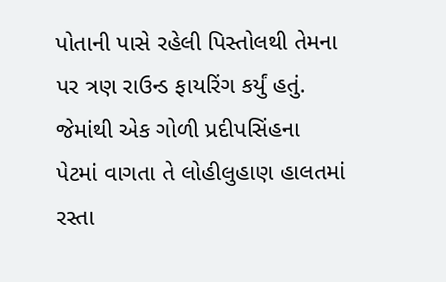પોતાની પાસે રહેલી પિસ્તોલથી તેમના પર ત્રણ રાઉન્ડ ફાયરિંગ કર્યું હતું. જેમાંથી એક ગોળી પ્રદીપસિંહના પેટમાં વાગતા તે લોહીલુહાણ હાલતમાં રસ્તા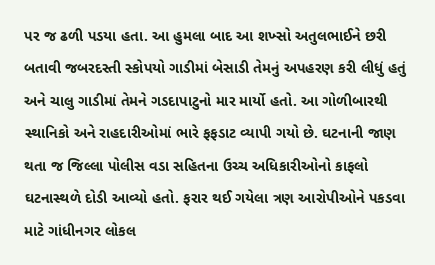પર જ ઢળી પડયા હતા. આ હુમલા બાદ આ શખ્સો અતુલભાઈને છરી બતાવી જબરદસ્તી સ્કોપયો ગાડીમાં બેસાડી તેમનું અપહરણ કરી લીધું હતું અને ચાલુ ગાડીમાં તેમને ગડદાપાટુનો માર માર્યો હતો. આ ગોળીબારથી સ્થાનિકો અને રાહદારીઓમાં ભારે ફફડાટ વ્યાપી ગયો છે. ઘટનાની જાણ થતા જ જિલ્લા પોલીસ વડા સહિતના ઉચ્ચ અધિકારીઓનો કાફલો ઘટનાસ્થળે દોડી આવ્યો હતો. ફરાર થઈ ગયેલા ત્રણ આરોપીઓને પકડવા માટે ગાંધીનગર લોકલ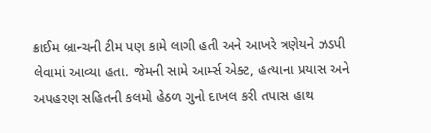ક્રાઈમ બ્રાન્ચની ટીમ પણ કામે લાગી હતી અને આખરે ત્રણેયને ઝડપી લેવામાં આવ્યા હતા. જેમની સામે આર્મ્સ એક્ટ, હત્યાના પ્રયાસ અને અપહરણ સહિતની કલમો હેઠળ ગુનો દાખલ કરી તપાસ હાથ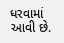ધરવામાં આવી છે.